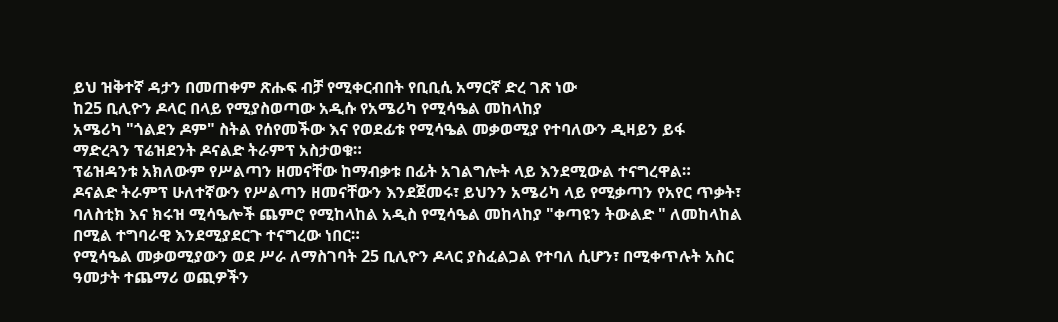ይህ ዝቅተኛ ዳታን በመጠቀም ጽሑፍ ብቻ የሚቀርብበት የቢቢሲ አማርኛ ድረ ገጽ ነው
ከ25 ቢሊዮን ዶላር በላይ የሚያስወጣው አዲሱ የአሜሪካ የሚሳዔል መከላከያ
አሜሪካ "ጎልደን ዶም" ስትል የሰየመችው እና የወደፊቱ የሚሳዔል መቃወሚያ የተባለውን ዲዛይን ይፋ ማድረጓን ፕሬዝደንት ዶናልድ ትራምፕ አስታወቁ።
ፕሬዝዳንቱ አክለውም የሥልጣን ዘመናቸው ከማብቃቱ በፊት አገልግሎት ላይ እንደሚውል ተናግረዋል።
ዶናልድ ትራምፕ ሁለተኛውን የሥልጣን ዘመናቸውን እንደጀመሩ፣ ይህንን አሜሪካ ላይ የሚቃጣን የአየር ጥቃት፣ ባለስቲክ እና ክሩዝ ሚሳዔሎች ጨምሮ የሚከላከል አዲስ የሚሳዔል መከላከያ "ቀጣዩን ትውልድ " ለመከላከል በሚል ተግባራዊ እንደሚያደርጉ ተናግረው ነበር።
የሚሳዔል መቃወሚያውን ወደ ሥራ ለማስገባት 25 ቢሊዮን ዶላር ያስፈልጋል የተባለ ሲሆን፣ በሚቀጥሉት አስር ዓመታት ተጨማሪ ወጪዎችን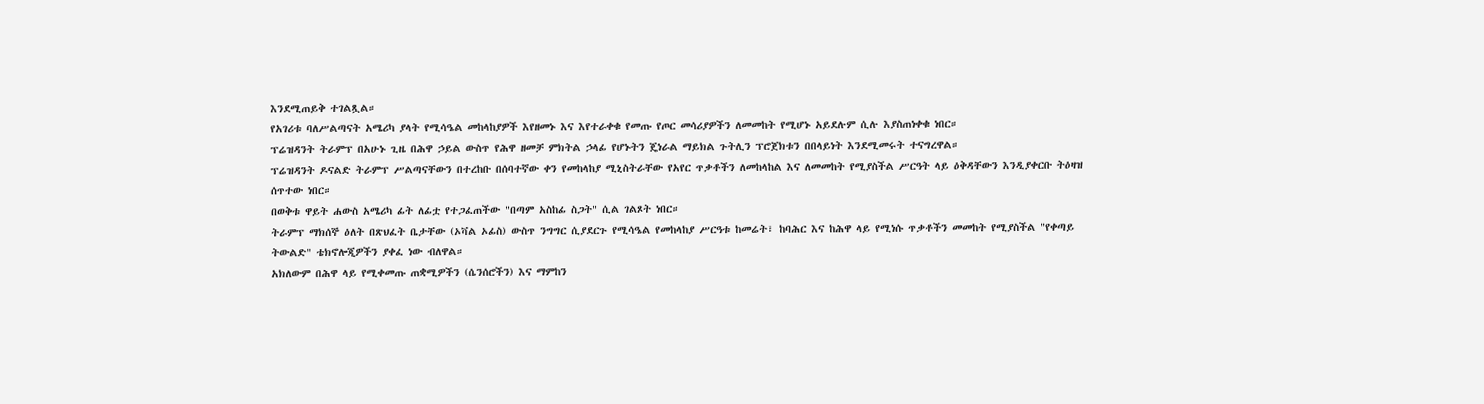እንደሚጠይቅ ተገልጿል።
የአገሪቱ ባለሥልጣናት አሜሪካ ያላት የሚሳዔል መከላከያዎች እየዘመኑ እና እየተራቀቁ የመጡ የጦር መሳሪያዎችን ለመመከት የሚሆኑ አይደሉም ሲሉ እያስጠነቀቁ ነበር።
ፕሬዝዳንት ትራምፕ በአሁኑ ጊዜ በሕዋ ኃይል ውስጥ የሕዋ ዘመቻ ምክትል ኃላፊ የሆኑትን ጄነራል ማይክል ጉትሊን ፕሮጀክቱን በበላይነት እንደሚመሩት ተናግረዋል።
ፕሬዝዳንት ዶናልድ ትራምፕ ሥልጣናቸውን በተረከቡ በሰባተኛው ቀን የመከላከያ ሚኒስትራቸው የአየር ጥቃቶችን ለመከላከል እና ለመመከት የሚያስችል ሥርዓት ላይ ዕቅዳቸውን እንዲያቀርቡ ትዕዛዝ ሰጥተው ነበር።
በወቅቱ ዋይት ሐውስ አሜሪካ ፊት ለፊቷ የተጋፈጠችው "በጣም አስከፊ ስጋት" ሲል ገልጾት ነበር።
ትራምፕ ማክሰኞ ዕለት በጽህፈት ቤታቸው (ኦቫል ኦፊስ) ውስጥ ንግግር ሲያደርጉ የሚሳዔል የመከላከያ ሥርዓቱ ከመሬት፣ ከባሕር እና ከሕዋ ላይ የሚነሱ ጥቃቶችን መመከት የሚያስችል "የቀጣይ ትውልድ" ቴክኖሎጂዎችን ያቀፈ ነው ብለዋል።
አክለውም በሕዋ ላይ የሚቀመጡ ጠቋሚዎችን (ሴንሰሮችን) እና ማምከን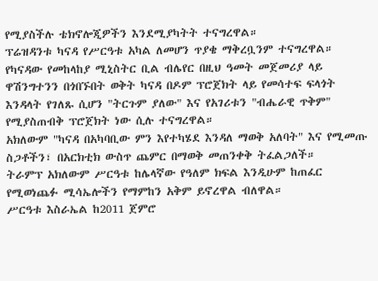የሚያስችሉ ቴክኖሎጂዎችን እንደሚያካትት ተናግረዋል።
ፕሬዝዳንቱ ካናዳ የሥርዓቱ አካል ለመሆን ጥያቄ ማቅረቧንም ተናግረዋል።
የካናዳው የመከላከያ ሚኒስትር ቢል ብሌየር በዚህ ዓመት መጀመሪያ ላይ ዋሽንግተንን በጎበኙበት ወቅት ካናዳ በዶም ፕሮጀክት ላይ የመሳተፍ ፍላጎት እንዳላት የገለጹ ሲሆን "ትርጉም ያለው" እና የአገሪቱን "ብሔራዊ ጥቅም" የሚያስጠብቅ ፕሮጀክት ነው ሲሉ ተናግረዋል።
አክለውም "ካናዳ በአካባቢው ምን እየተካሄደ እንዳለ ማወቅ አለባት" እና የሚመጡ ስጋቶችን፣ በአርክቲክ ውስጥ ጨምር በማወቅ መጠንቀቅ ትፈልጋለች።
ትራምፕ አክለውም ሥርዓቱ ከሌላኛው የዓለም ክፍል እንዲሁም ከጠፈር የሚወነጨፉ ሚሳኤሎችን የማምከን አቅም ይኖረዋል ብለዋል።
ሥርዓቱ እስራኤል ከ2011 ጀምሮ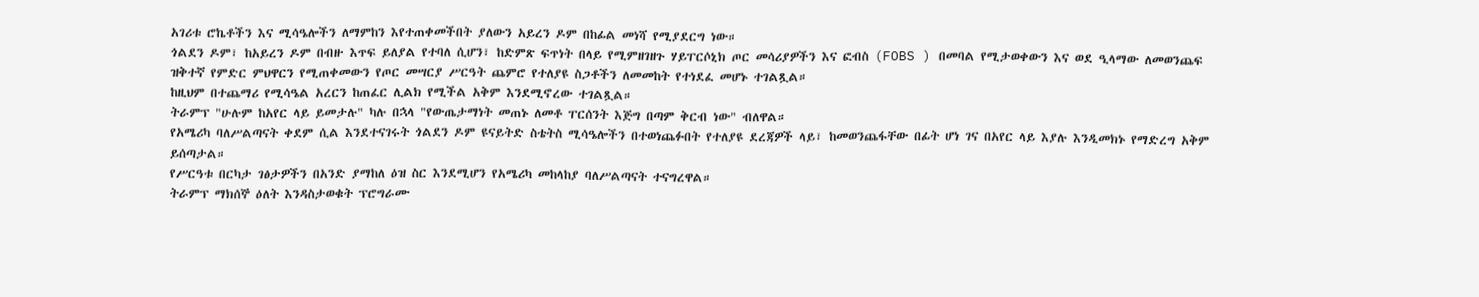አገሪቱ ሮኬቶችን እና ሚሳዔሎችን ለማምከን እየተጠቀመችበት ያለውን አይረን ዶም በከፊል መነሻ የሚያደርግ ነው።
ጎልደን ዶም፣ ከአይረን ዶም በብዙ እጥፍ ይለያል የተባለ ሲሆን፣ ከድምጽ ፍጥነት በላይ የሚምዘገዘጉ ሃይፐርሶኒክ ጦር መሳሪያዎችን እና ፎብስ (FOBS ) በመባል የሚታወቀውን እና ወደ ዒላማው ለመወንጨፍ ዝቅተኛ የምድር ምህዋርን የሚጠቀመውን የጦር መሣርያ ሥርዓት ጨምሮ የተለያዩ ስጋቶችን ለመመከት የተነደፈ መሆኑ ተገልጿል።
ከዚህም በተጨማሪ የሚሳዔል አረርን ከጠፈር ሊልክ የሚችል አቅም እንደሚኖረው ተገልጿል።
ትራምፕ "ሁሉም ከአየር ላይ ይመታሉ" ካሉ በኋላ "የውጤታማነት መጠኑ ለመቶ ፐርሰንት እጅግ በጣም ቅርብ ነው" ብለዋል።
የአሜሪካ ባለሥልጣናት ቀደም ሲል እንደተናገሩት ጎልደን ዶም ዩናይትድ ስቴትስ ሚሳዔሎችን በተወነጨፉበት የተለያዩ ደረጃዎች ላይ፣ ከመወንጨፋቸው በፊት ሆነ ገና በአየር ላይ እያሉ እንዲመክኑ የማድረግ አቅም ይሰጣታል።
የሥርዓቱ በርካታ ገፅታዎችን በአንድ ያማከለ ዕዝ ስር እንደሚሆን የአሜሪካ መከላከያ ባለሥልጣናት ተናግረዋል።
ትራምፕ ማክሰኞ ዕለት እንዳስታወቁት ፕሮግራሙ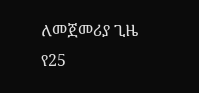ለመጀመሪያ ጊዜ የ25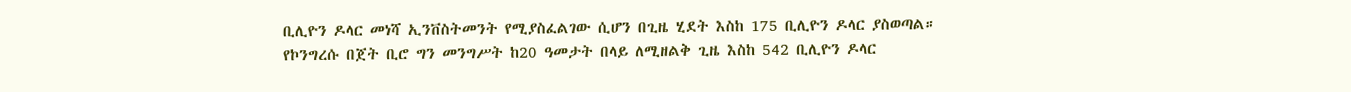ቢሊዮን ዶላር መነሻ ኢንቨስትመንት የሚያስፈልገው ሲሆን በጊዜ ሂደት እስከ 175 ቢሊዮን ዶላር ያስወጣል።
የኮንግረሱ በጀት ቢሮ ግን መንግሥት ከ20 ዓመታት በላይ ለሚዘልቅ ጊዜ እስከ 542 ቢሊዮን ዶላር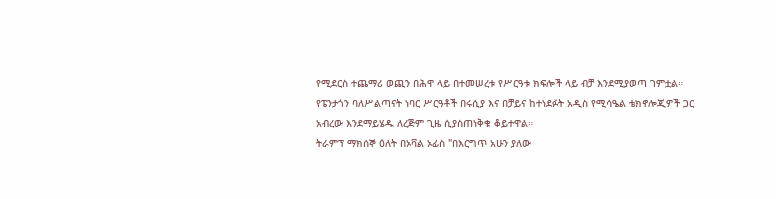የሚደርስ ተጨማሪ ወጪን በሕዋ ላይ በተመሠረቱ የሥርዓቱ ክፍሎች ላይ ብቻ እንደሚያወጣ ገምቷል።
የፔንታጎን ባለሥልጣናት ነባር ሥርዓቶች በሩሲያ እና በቻይና ከተነደፉት አዲስ የሚሳዔል ቴክኖሎጂዎች ጋር አብረው እንደማይሄዱ ለረጅም ጊዜ ሲያስጠነቅቁ ቆይተዋል።
ትራምፕ ማክሰኞ ዕለት በኦቫል ኦፊስ "በእርግጥ አሁን ያለው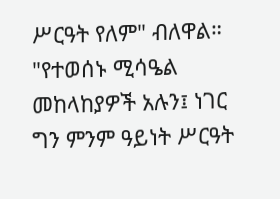ሥርዓት የለም" ብለዋል።
"የተወሰኑ ሚሳዔል መከላከያዎች አሉን፤ ነገር ግን ምንም ዓይነት ሥርዓት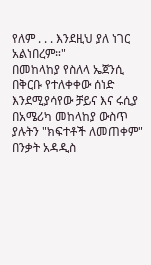የለም . . . እንደዚህ ያለ ነገር አልነበረም።"
በመከላከያ የስለላ ኤጀንሲ በቅርቡ የተለቀቀው ሰነድ እንደሚያሳየው ቻይና እና ሩሲያ በአሜሪካ መከላከያ ውስጥ ያሉትን "ክፍተቶች ለመጠቀም" በንቃት አዳዲስ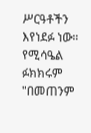ሥርዓቶችን እየነደፉ ነው።
የሚሳዔል ፉክክሩም "በመጠንም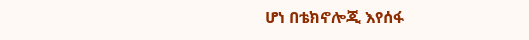ሆነ በቴክኖሎጂ እየሰፋ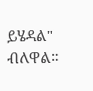ይሄዳል" ብለዋል።